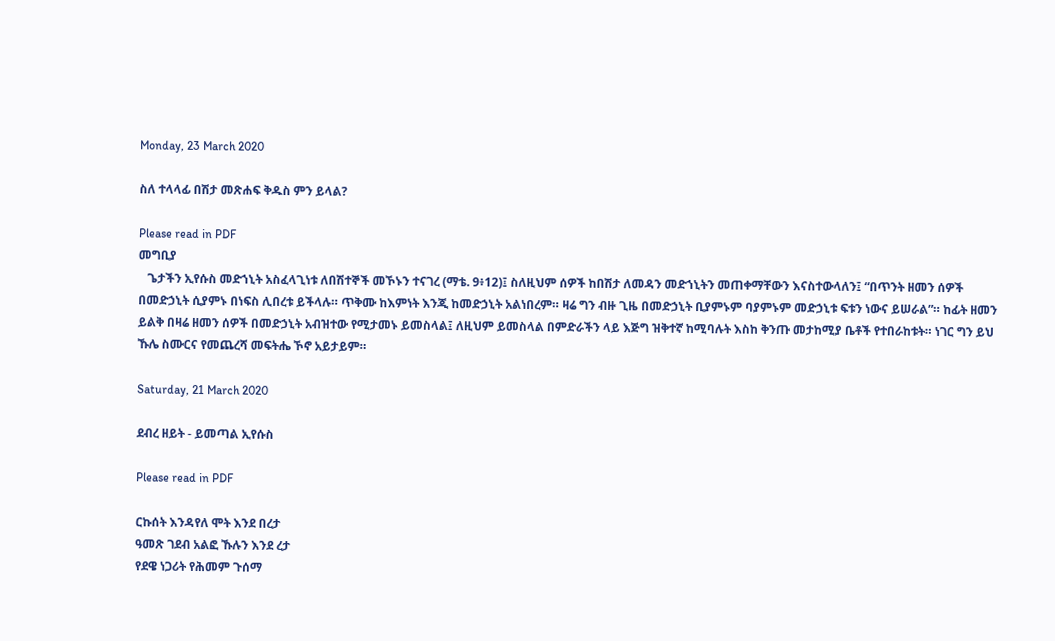Monday, 23 March 2020

ስለ ተላላፊ በሽታ መጽሐፍ ቅዱስ ምን ይላል?

Please read in PDF
መግቢያ
   ጌታችን ኢየሱስ መድኀኒት አስፈላጊነቱ ለበሽተኞች መኾኑን ተናገረ (ማቴ. 9፥12)፤ ስለዚህም ሰዎች ከበሽታ ለመዳን መድኀኒትን መጠቀማቸውን እናስተውላለን፤ “በጥንት ዘመን ሰዎች በመድኃኒት ሲያምኑ በነፍስ ሊበረቱ ይችላሉ። ጥቅሙ ከእምነት እንጂ ከመድኃኒት አልነበረም። ዛሬ ግን ብዙ ጊዜ በመድኃኒት ቢያምኑም ባያምኑም መድኃኒቱ ፍቱን ነውና ይሠራል”። ከፊት ዘመን ይልቅ በዛሬ ዘመን ሰዎች በመድኃኒት አብዝተው የሚታመኑ ይመስላል፤ ለዚህም ይመስላል በምድራችን ላይ እጅግ ዝቅተኛ ከሚባሉት እስከ ቅንጡ መታከሚያ ቤቶች የተበራከቱት። ነገር ግን ይህ ኹሌ ስሙርና የመጨረሻ መፍትሔ ኾኖ አይታይም።

Saturday, 21 March 2020

ደብረ ዘይት - ይመጣል ኢየሱስ

Please read in PDF

ርኩሰት እንዳየለ ሞት እንደ በረታ
ዓመጽ ገደብ አልፎ ኹሉን እንደ ረታ
የደዌ ነጋሪት የሕመም ጉሰማ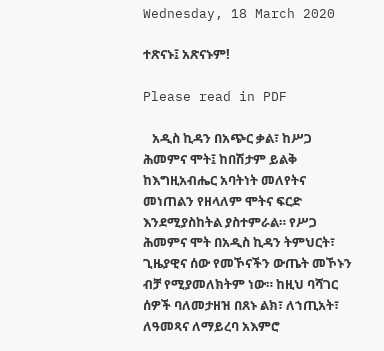Wednesday, 18 March 2020

ተጽናኑ፤ አጽናኑም!

Please read in PDF

   አዲስ ኪዳን በአጭር ቃል፣ ከሥጋ ሕመምና ሞት፤ ከበሽታም ይልቅ ከእግዚአብሔር አባትነት መለየትና መነጠልን የዘላለም ሞትና ፍርድ እንደሚያስከትል ያስተምራል። የሥጋ ሕመምና ሞት በአዲስ ኪዳን ትምህርት፣ ጊዜያዊና ሰው የመኾናችን ውጤት መኾኑን ብቻ የሚያመለክትም ነው። ከዚህ ባሻገር ሰዎች ባለመታዘዝ በጸኑ ልክ፣ ለኀጢአት፣ ለዓመጻና ለማይረባ አእምሮ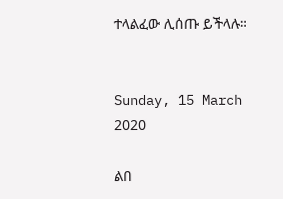ተላልፈው ሊሰጡ ይችላሉ።


Sunday, 15 March 2020

ልበ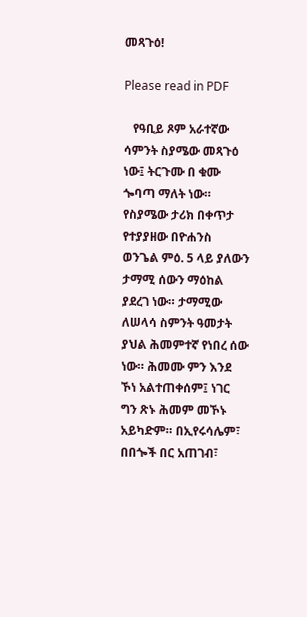መጻጉዕ!

Please read in PDF

   የዓቢይ ጾም አራተኛው ሳምንት ስያሜው መጻጉዕ ነው፤ ትርጉሙ በ ቁሙ ጐባጣ ማለት ነው። የስያሜው ታሪክ በቀጥታ የተያያዘው በዮሐንስ ወንጌል ምዕ. 5 ላይ ያለውን ታማሚ ሰውን ማዕከል ያደረገ ነው። ታማሚው ለሠላሳ ስምንት ዓመታት ያህል ሕመምተኛ የነበረ ሰው ነው። ሕመሙ ምን እንደ ኾነ አልተጠቀሰም፤ ነገር ግን ጽኑ ሕመም መኾኑ አይካድም። በኢየሩሳሌም፣ በበጐች በር አጠገብ፣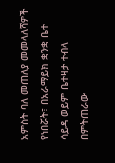አምስት ባለ መጠለያ መመላለሻዎች የነበሯት፣ በአራማይክ ቋንቋ ቤተ ሳይዳ ወይም ቤተዛታ ተብላ በምትጠራው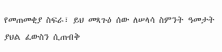የመጠመቂያ ስፍራ፣ ይህ መጻጉዕ ሰው ለሠላሳ ስምንት ዓመታት ያህል ፈውስን ሲጠብቅ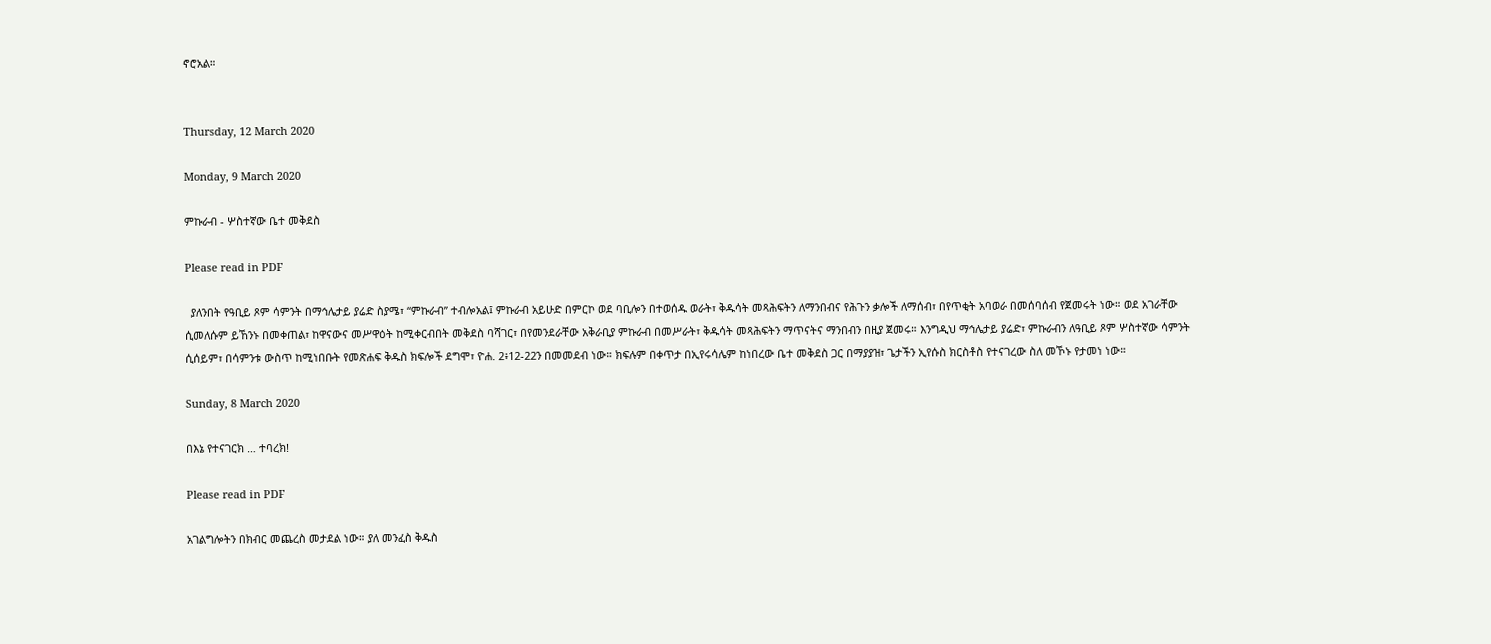ኖሮአል።


Thursday, 12 March 2020

Monday, 9 March 2020

ምኩራብ - ሦስተኛው ቤተ መቅደስ

Please read in PDF

  ያለንበት የዓቢይ ጾም ሳምንት በማኅሌታይ ያሬድ ስያሜ፣ “ምኩራብ” ተብሎአል፤ ምኩራብ አይሁድ በምርኮ ወደ ባቢሎን በተወሰዱ ወራት፣ ቅዱሳት መጻሕፍትን ለማንበብና የሕጉን ቃሎች ለማሰብ፣ በየጥቂት አባወራ በመሰባሰብ የጀመሩት ነው። ወደ አገራቸው ሲመለሱም ይኸንኑ በመቀጠል፣ ከዋናውና መሥዋዕት ከሚቀርብበት መቅደስ ባሻገር፣ በየመንደራቸው አቅራቢያ ምኩራብ በመሥራት፣ ቅዱሳት መጻሕፍትን ማጥናትና ማንበብን በዚያ ጀመሩ። እንግዲህ ማኅሌታይ ያሬድ፣ ምኩራብን ለዓቢይ ጾም ሦስተኛው ሳምንት ሲሰይም፣ በሳምንቱ ውስጥ ከሚነበቡት የመጽሐፍ ቅዱስ ክፍሎች ደግሞ፣ ዮሐ. 2፥12-22ን በመመደብ ነው። ክፍሉም በቀጥታ በኢየሩሳሌም ከነበረው ቤተ መቅደስ ጋር በማያያዝ፣ ጌታችን ኢየሱስ ክርስቶስ የተናገረው ስለ መኾኑ የታመነ ነው።

Sunday, 8 March 2020

በእኔ የተናገርክ … ተባረክ!

Please read in PDF

አገልግሎትን በክብር መጨረስ መታደል ነው። ያለ መንፈስ ቅዱስ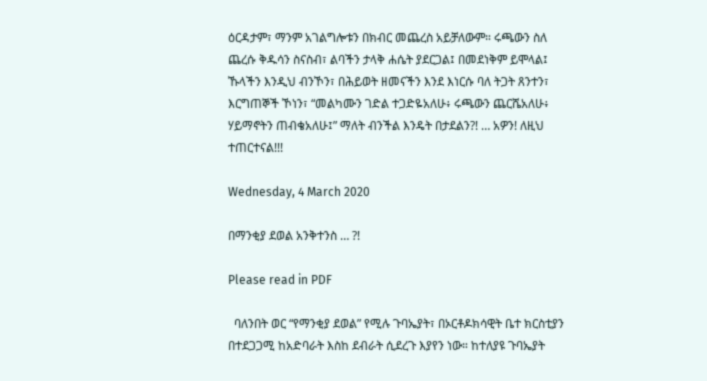ዕርዳታም፣ ማንም አገልግሎቱን በክብር መጨረስ አይቻለውም። ሩጫውን ስለ ጨረሱ ቅዱሳን ስናስብ፣ ልባችን ታላቅ ሐሴት ያደርጋል፤ በመደነቅም ይሞላል፤ ኹላችን እንዲህ ብንኾን፣ በሕይወት ዘመናችን እንደ እነርሱ ባለ ትጋት ጸንተን፣ እርግጠኞች ኾነን፣ “መልካሙን ገድል ተጋድዬአለሁ፥ ሩጫውን ጨርሼአለሁ፥ ሃይማኖትን ጠብቄአለሁ፤” ማለት ብንችል እንዴት በታደልን?! … አዎን! ለዚህ ተጠርተናል!!!

Wednesday, 4 March 2020

በማንቂያ ደወል አንቅተንስ … ?!

Please read in PDF

  ባለንበት ወር “የማንቂያ ደወል” የሚሉ ጉባኤያት፣ በኦርቶዶክሳዊት ቤተ ክርስቲያን በተደጋጋሚ ከአድባራት እስከ ደብራት ሲደረጉ እያየን ነው። ከተለያዩ ጉባኤያት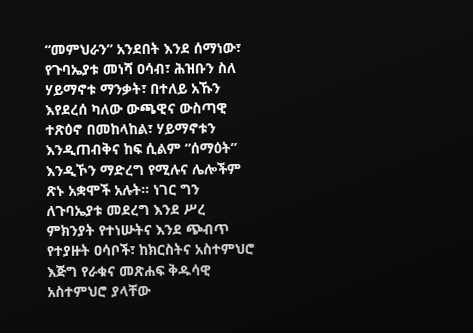“መምህራን” አንደበት እንደ ሰማነው፣ የጉባኤያቱ መነሻ ዐሳብ፣ ሕዝቡን ስለ ሃይማኖቱ ማንቃት፣ በተለይ አኹን እየደረሰ ካለው ውጫዊና ውስጣዊ ተጽዕኖ በመከላከል፣ ሃይማኖቱን እንዲጠብቅና ከፍ ሲልም “ሰማዕት” እንዲኾን ማድረግ የሚሉና ሌሎችም ጽኑ አቋሞች አሉት። ነገር ግን ለጉባኤያቱ መደረግ እንደ ሥረ ምክንያት የተነሡትና እንደ ጭብጥ የተያዙት ዐሳቦች፣ ከክርስትና አስተምህሮ እጅግ የራቁና መጽሐፍ ቅዱሳዊ አስተምህሮ ያላቸው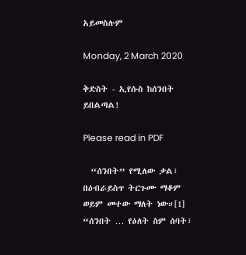አይመስሉም

Monday, 2 March 2020

ቅድስት - ኢየሱስ ከሰንበት ይበልጣል!

Please read in PDF

  “ሰንበት” የሚለው ቃል፣ በዕብራይስጥ ትርጉሙ ማቆም ወይም መተው ማለት ነው።[1] “ሰንበት … የዕለት ስም ሰባት፣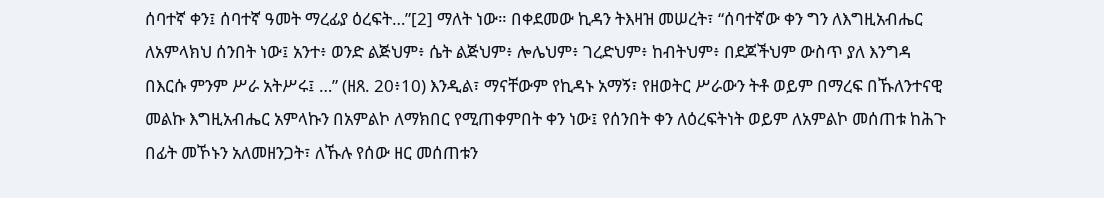ሰባተኛ ቀን፤ ሰባተኛ ዓመት ማረፊያ ዕረፍት…”[2] ማለት ነው። በቀደመው ኪዳን ትእዛዝ መሠረት፣ “ሰባተኛው ቀን ግን ለእግዚአብሔር ለአምላክህ ሰንበት ነው፤ አንተ፥ ወንድ ልጅህም፥ ሴት ልጅህም፥ ሎሌህም፥ ገረድህም፥ ከብትህም፥ በደጆችህም ውስጥ ያለ እንግዳ በእርሱ ምንም ሥራ አትሥሩ፤ …” (ዘጸ. 20፥10) እንዲል፣ ማናቸውም የኪዳኑ አማኝ፣ የዘወትር ሥራውን ትቶ ወይም በማረፍ በኹለንተናዊ መልኩ እግዚአብሔር አምላኩን በአምልኮ ለማክበር የሚጠቀምበት ቀን ነው፤ የሰንበት ቀን ለዕረፍትነት ወይም ለአምልኮ መሰጠቱ ከሕጉ በፊት መኾኑን አለመዘንጋት፣ ለኹሉ የሰው ዘር መሰጠቱን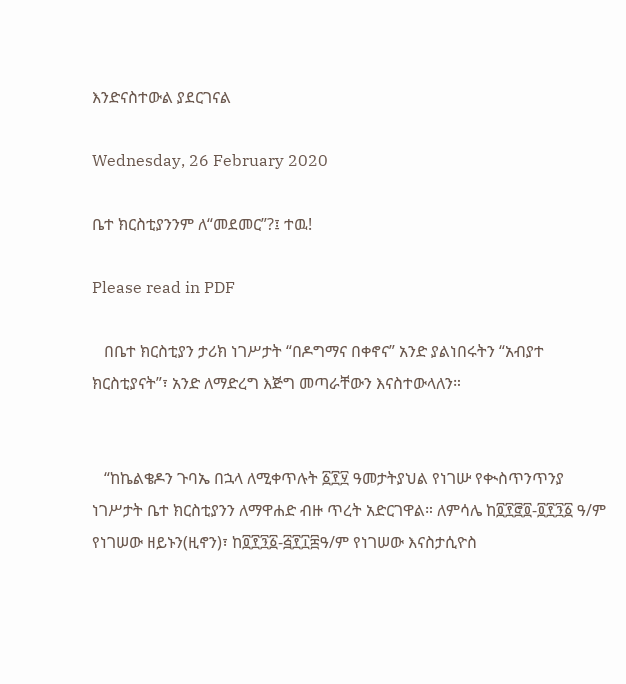እንድናስተውል ያደርገናል

Wednesday, 26 February 2020

ቤተ ክርስቲያንንም ለ“መደመር”?፤ ተዉ!

Please read in PDF

   በቤተ ክርስቲያን ታሪክ ነገሥታት “በዶግማና በቀኖና” አንድ ያልነበሩትን “አብያተ ክርስቲያናት”፣ አንድ ለማድረግ እጅግ መጣራቸውን እናስተውላለን።


   “ከኬልቄዶን ጉባኤ በኋላ ለሚቀጥሉት ፩፻፶ ዓመታትያህል የነገሡ የቊስጥንጥንያ ነገሥታት ቤተ ክርስቲያንን ለማዋሐድ ብዙ ጥረት አድርገዋል። ለምሳሌ ከ፬፻፸፬-፬፻፺፩ ዓ/ም የነገሠው ዘይኑን(ዚኖን)፣ ከ፬፻፺፩-፭፻፲፰ዓ/ም የነገሠው እናስታሲዮስ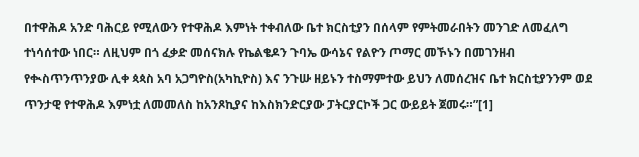በተዋሕዶ አንድ ባሕርይ የሚለውን የተዋሕዶ እምነት ተቀብለው ቤተ ክርስቲያን በሰላም የምትመራበትን መንገድ ለመፈለግ ተነሳሰተው ነበር። ለዚህም በጎ ፈቃድ መሰናክሉ የኬልቄዶን ጉባኤ ውሳኔና የልዮን ጦማር መኾኑን በመገንዘብ የቊስጥንጥንያው ሊቀ ጳጳስ አባ አጋግዮስ(አካኪዮስ) እና ንጉሡ ዘይኑን ተስማምተው ይህን ለመሰረዝና ቤተ ክርስቲያንንም ወደ ጥንታዊ የተዋሕዶ እምነቷ ለመመለስ ከአንጾኪያና ከእስክንድርያው ፓትርያርኮች ጋር ውይይት ጀመሩ።”[1]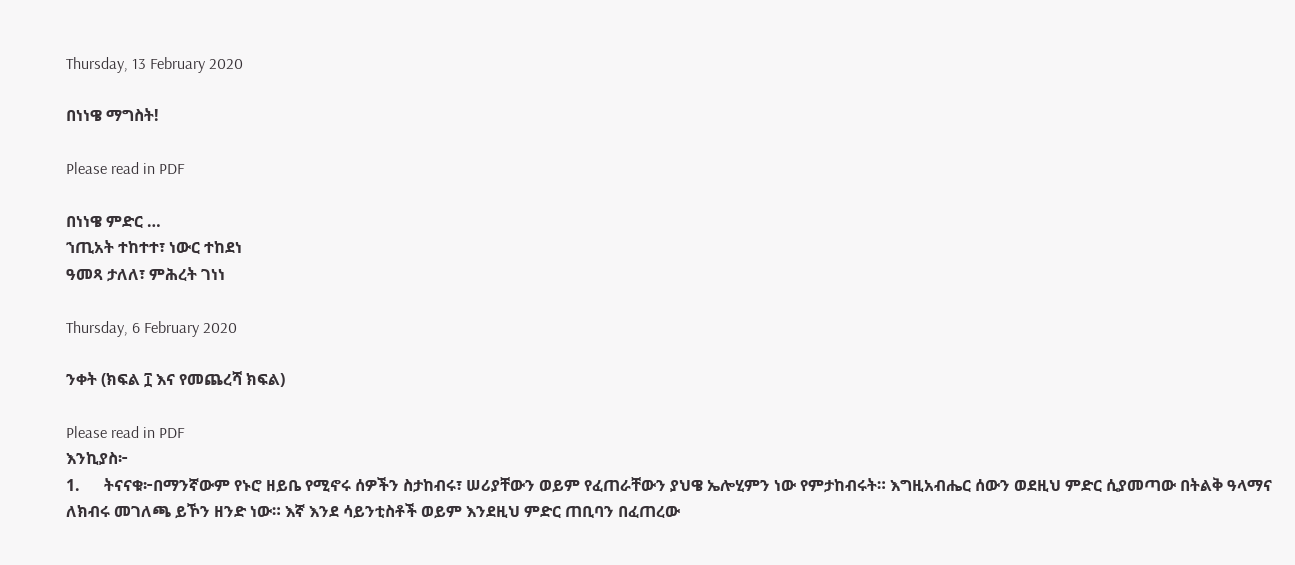Thursday, 13 February 2020

በነነዌ ማግስት!

Please read in PDF

በነነዌ ምድር …
ኀጢአት ተከተተ፣ ነውር ተከደነ
ዓመጻ ታለለ፣ ምሕረት ገነነ

Thursday, 6 February 2020

ንቀት (ክፍል ፲ እና የመጨረሻ ክፍል)

Please read in PDF
እንኪያስ፦
1.      ትናናቁ፦በማንኛውም የኑሮ ዘይቤ የሚኖሩ ሰዎችን ስታከብሩ፣ ሠሪያቸውን ወይም የፈጠራቸውን ያህዌ ኤሎሂምን ነው የምታከብሩት። እግዚአብሔር ሰውን ወደዚህ ምድር ሲያመጣው በትልቅ ዓላማና ለክብሩ መገለጫ ይኾን ዘንድ ነው። እኛ እንደ ሳይንቲስቶች ወይም እንደዚህ ምድር ጠቢባን በፈጠረው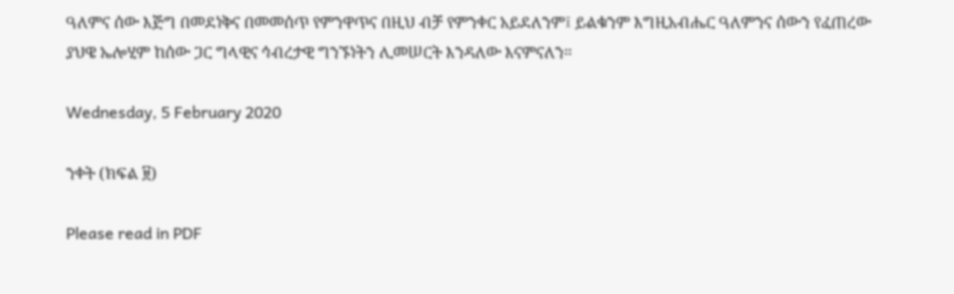ዓለምና ሰው እጅግ በመደነቅና በመመሰጥ የምንዋጥና በዚህ ብቻ የምንቀር አይደለንም፤ ይልቁንም እግዚአብሔር ዓለምንና ሰውን የፈጠረው ያህዌ ኤሎሂም ከሰው ጋር ግላዊና ኅብረታዊ ግንኙነትን ሊመሠርት እንዳለው እናምናለን።

Wednesday, 5 February 2020

ንቀት (ክፍል ፱)

Please read in PDF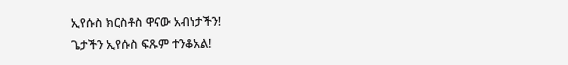ኢየሱስ ክርስቶስ ዋናው አብነታችን!
ጌታችን ኢየሱስ ፍጹም ተንቆአል!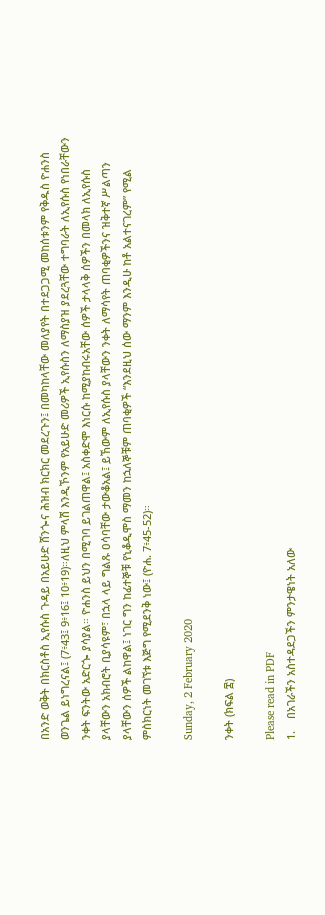በአንድ ወቅት በክርስቶስ ኢየሱስ ጉዳይ በአይሁድ ሸንጐና ሕዝብ ክርክር መደረጉን፤ በመካከላቸው መለያየት በተደጋጋሚ መከሰቱንም የቅዱስ ዮሐንስ ወንጌል ይነግረናል፤ (7፥43፤ 9፥16፤ 10፥19)።ለዚህ ምላሽ እንዲኾንም የአይሁድ መሪዎች ኢየሱስን ለማስያዝ ያደረጓቸው ተግባራት ለኢየሱስ የነበራቸውን ንቀት ፍንትው አድርጐ ያሳያል። ዮሐንስ ይህን በሚገባ ይገልጠዋል፤ አስቀድሞ እነርሱ ከሚያከብሩአቸው ሰዎች ታላላቅ ሰዎችን በመላክ ለኢየሱስ ያላቸውን አክብሮት ቢያሳዩም፣ በኋላ ላይ ግልጹ ዐሳባቸው ታውቆአል፤ ይኸውም ለኢየሱስ ያላቸውን ንቀት ለማሳየት ጠባቂዎችንና ዝቅተኛ ሥልጣን ያላቸውን ሰዎች ልከዋል፤ ነገር ግን ከፊተኞቹ የኒቆዲሞስ ማመን ከኋለኞቹም ጠባቂዎች “እንደዚህ ሰው ማንም እንዲሁ ከቶ አልተናገረም” የሚል ምስክርነት መገኘቱ እጅግ የሚደንቅ ነው፤ (ዮሐ. 7፥45-52)።

Sunday, 2 February 2020

ንቀት (ክፍል ፰)

Please read in PDF
1.    በአገራችን አስተዳደጋችን ምንታዌነት አለው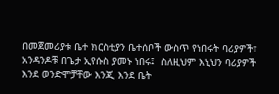በመጀመሪያቱ ቤተ ክርስቲያን ቤተሰቦች ውስጥ የነበሩት ባሪያዎች፣ አንዳንዶቹ በጌታ ኢየሱስ ያመኑ ነበሩ፤  ስለዚህም እኒህን ባሪያዎች እንደ ወንድሞቻቸው እንጂ እንደ ቤት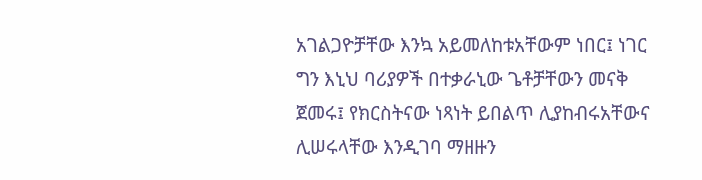አገልጋዮቻቸው እንኳ አይመለከቱአቸውም ነበር፤ ነገር ግን እኒህ ባሪያዎች በተቃራኒው ጌቶቻቸውን መናቅ ጀመሩ፤ የክርስትናው ነጻነት ይበልጥ ሊያከብሩአቸውና ሊሠሩላቸው እንዲገባ ማዘዙን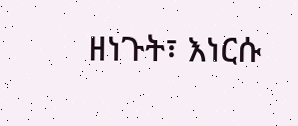ዘነጉት፣ እነርሱ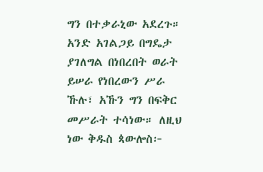ግን በተቃራኒው አደረጉ። አንድ አገልጋይ በግዴታ ያገለግል በነበረበት ወራት ይሠራ የነበረውን ሥራ ኹሉ፣ አኹን ግን በፍቅር መሥራት ተሳነው። ለዚህ ነው ቅዱስ ጳውሎስ፦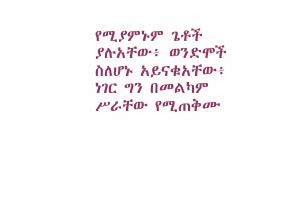የሚያምኑም ጌቶች ያሉአቸው፥ ወንድሞች ስለሆኑ አይናቁአቸው፥ ነገር ግን በመልካም ሥራቸው የሚጠቅሙ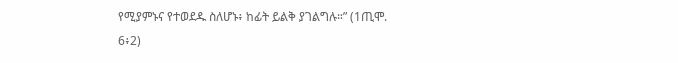የሚያምኑና የተወደዱ ስለሆኑ፥ ከፊት ይልቅ ያገልግሉ።” (1ጢሞ. 6፥2)